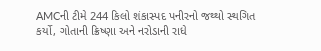AMCની ટીમે 244 કિલો શંકાસ્પદ પનીરનો જથ્થો સ્થગિત કર્યો, ગોતાની ક્રિષ્ણા અને નરોડાની રાધે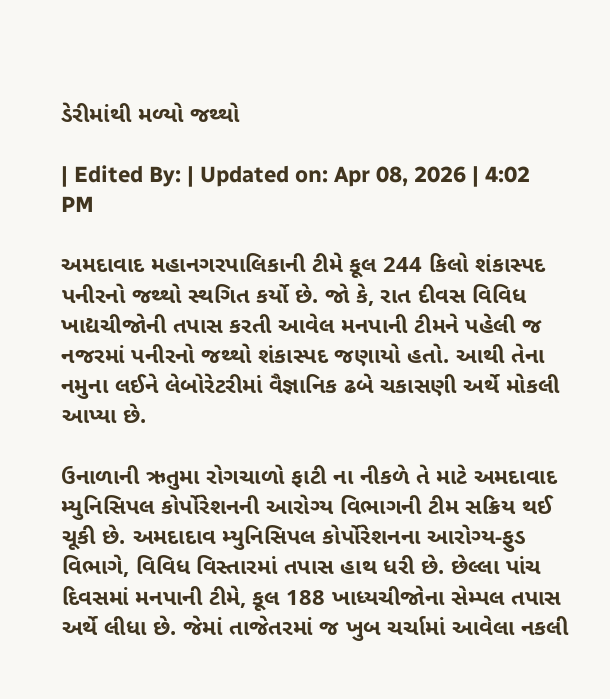ડેરીમાંથી મળ્યો જથ્થો

| Edited By: | Updated on: Apr 08, 2026 | 4:02 PM

અમદાવાદ મહાનગરપાલિકાની ટીમે કૂલ 244 કિલો શંકાસ્પદ પનીરનો જથ્થો સ્થગિત કર્યો છે. જો કે, રાત દીવસ વિવિધ ખાદ્યચીજોની તપાસ કરતી આવેલ મનપાની ટીમને પહેલી જ નજરમાં પનીરનો જથ્થો શંકાસ્પદ જણાયો હતો. આથી તેના નમુના લઈને લેબોરેટરીમાં વૈજ્ઞાનિક ઢબે ચકાસણી અર્થે મોકલી આપ્યા છે.

ઉનાળાની ઋતુમા રોગચાળો ફાટી ના નીકળે તે માટે અમદાવાદ મ્યુનિસિપલ કોર્પોરેશનની આરોગ્ય વિભાગની ટીમ સક્રિય થઈ ચૂકી છે. અમદાદાવ મ્યુનિસિપલ કોર્પોરેશનના આરોગ્ય-ફુડ વિભાગે, વિવિધ વિસ્તારમાં તપાસ હાથ ધરી છે. છેલ્લા પાંચ દિવસમાં મનપાની ટીમે, કૂલ 188 ખાધ્યચીજોના સેમ્પલ તપાસ અર્થે લીધા છે. જેમાં તાજેતરમાં જ ખુબ ચર્ચામાં આવેલા નકલી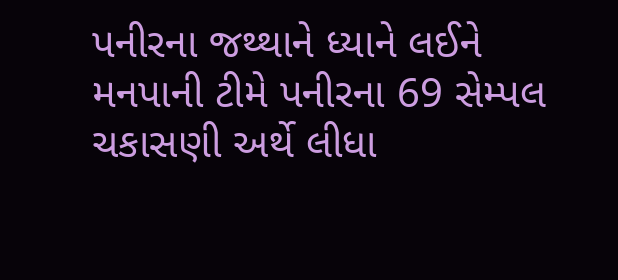પનીરના જથ્થાને ધ્યાને લઈને મનપાની ટીમે પનીરના 69 સેમ્પલ ચકાસણી અર્થે લીધા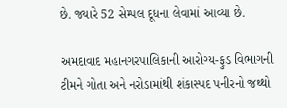છે. જ્યારે 52 સેમ્પલ દૂધના લેવામાં આવ્યા છે.

અમદાવાદ મહાનગરપાલિકાની આરોગ્ય-ફુડ વિભાગની ટીમને ગોતા અને નરોડામાંથી શંકાસ્પદ પનીરનો જથ્થો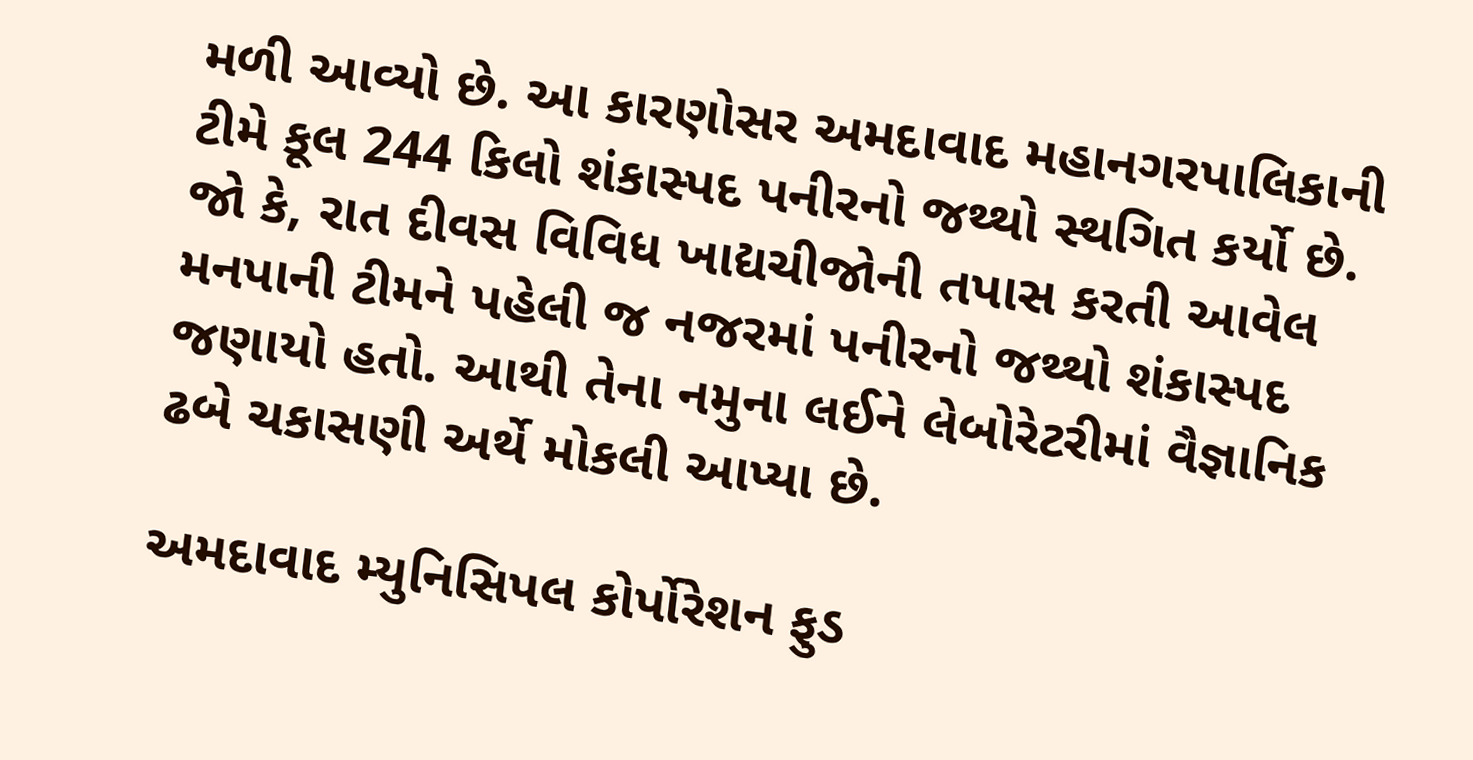મળી આવ્યો છે. આ કારણોસર અમદાવાદ મહાનગરપાલિકાની ટીમે કૂલ 244 કિલો શંકાસ્પદ પનીરનો જથ્થો સ્થગિત કર્યો છે. જો કે, રાત દીવસ વિવિધ ખાદ્યચીજોની તપાસ કરતી આવેલ મનપાની ટીમને પહેલી જ નજરમાં પનીરનો જથ્થો શંકાસ્પદ જણાયો હતો. આથી તેના નમુના લઈને લેબોરેટરીમાં વૈજ્ઞાનિક ઢબે ચકાસણી અર્થે મોકલી આપ્યા છે.

અમદાવાદ મ્યુનિસિપલ કોર્પોરેશન ફુડ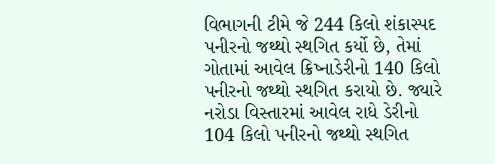વિભાગની ટીમે જે 244 કિલો શંકાસ્પદ પનીરનો જથ્થો સ્થગિત કર્યો છે, તેમાં ગોતામાં આવેલ ક્રિષ્નાડેરીનો 140 કિલો પનીરનો જથ્થો સ્થગિત કરાયો છે. જ્યારે નરોડા વિસ્તારમાં આવેલ રાધે ડેરીનો 104 કિલો પનીરનો જથ્થો સ્થગિત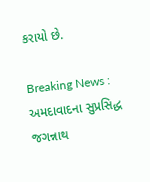કરાયો છે.

Breaking News : અમદાવાદના સુપ્રસિદ્ધ જગન્નાથ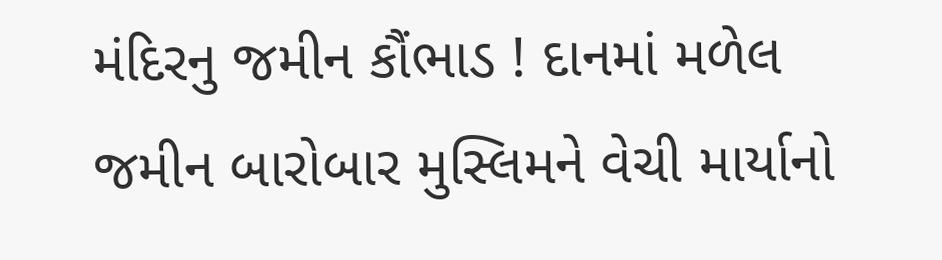મંદિરનુ જમીન કૌંભાડ ! દાનમાં મળેલ જમીન બારોબાર મુસ્લિમને વેચી માર્યાનો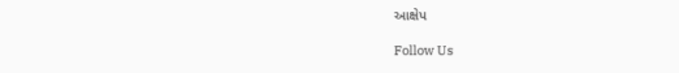આક્ષેપ

Follow Us